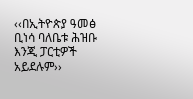‹‹በኢትዮጵያ ዓመፅ ቢነሳ ባለቤቱ ሕዝቡ እንጂ ፓርቲዎች አይደሉም››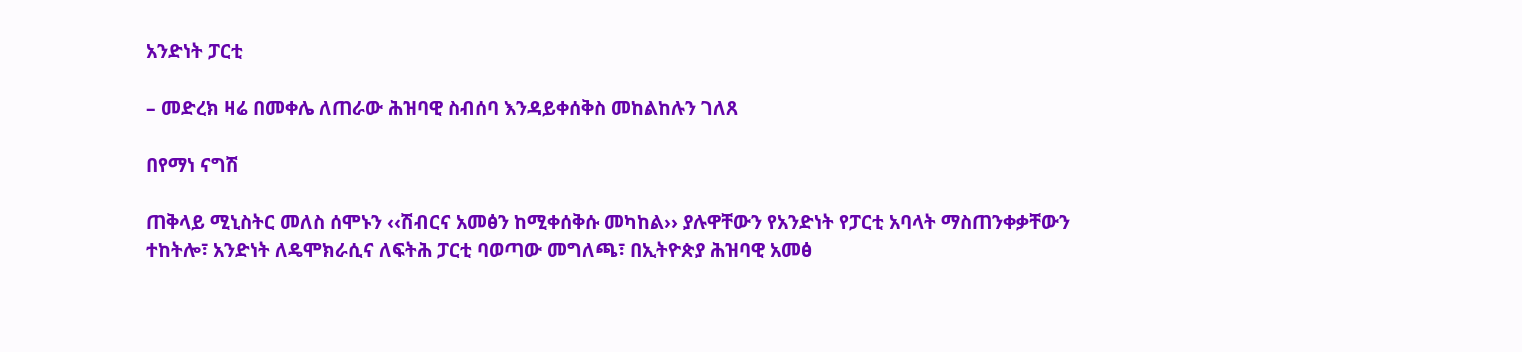አንድነት ፓርቲ

– መድረክ ዛሬ በመቀሌ ለጠራው ሕዝባዊ ስብሰባ እንዳይቀሰቅስ መከልከሉን ገለጸ

በየማነ ናግሽ

ጠቅላይ ሚኒስትር መለስ ሰሞኑን ‹‹ሽብርና አመፅን ከሚቀሰቅሱ መካከል›› ያሉዋቸውን የአንድነት የፓርቲ አባላት ማስጠንቀቃቸውን ተከትሎ፣ አንድነት ለዴሞክራሲና ለፍትሕ ፓርቲ ባወጣው መግለጫ፣ በኢትዮጵያ ሕዝባዊ አመፅ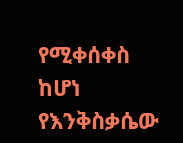የሚቀሰቀስ ከሆነ የእንቅስቃሴው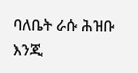ባለቤት ራሱ ሕዝቡ እንጂ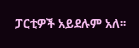ፓርቲዎች አይደሉም አለ፡፡